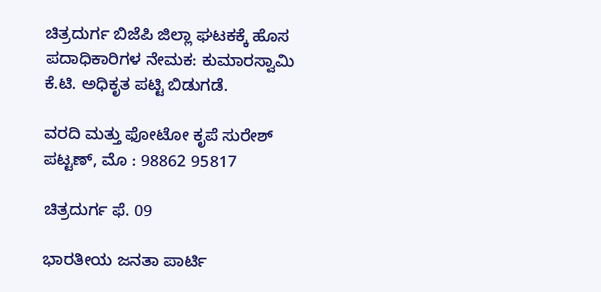ಚಿತ್ರದುರ್ಗ ಬಿಜೆಪಿ ಜಿಲ್ಲಾ ಘಟಕಕ್ಕೆ ಹೊಸ ಪದಾಧಿಕಾರಿಗಳ ನೇಮಕ: ಕುಮಾರಸ್ವಾಮಿ ಕೆ.ಟಿ. ಅಧಿಕೃತ ಪಟ್ಟಿ ಬಿಡುಗಡೆ.

ವರದಿ ಮತ್ತು ಫೋಟೋ ಕೃಪೆ ಸುರೇಶ್ ಪಟ್ಟಣ್, ಮೊ : 98862 95817

ಚಿತ್ರದುರ್ಗ ಫೆ. 09

ಭಾರತೀಯ ಜನತಾ ಪಾರ್ಟಿ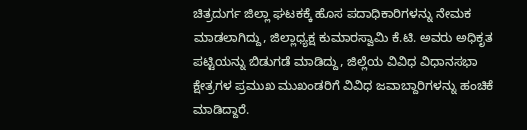ಚಿತ್ರದುರ್ಗ ಜಿಲ್ಲಾ ಘಟಕಕ್ಕೆ ಹೊಸ ಪದಾಧಿಕಾರಿಗಳನ್ನು ನೇಮಕ ಮಾಡಲಾಗಿದ್ದು, ಜಿಲ್ಲಾಧ್ಯಕ್ಷ ಕುಮಾರಸ್ವಾಮಿ ಕೆ.ಟಿ. ಅವರು ಅಧಿಕೃತ ಪಟ್ಟಿಯನ್ನು ಬಿಡುಗಡೆ ಮಾಡಿದ್ದು, ಜಿಲ್ಲೆಯ ವಿವಿಧ ವಿಧಾನಸಭಾ ಕ್ಷೇತ್ರಗಳ ಪ್ರಮುಖ ಮುಖಂಡರಿಗೆ ವಿವಿಧ ಜವಾಬ್ದಾರಿಗಳನ್ನು ಹಂಚಿಕೆ ಮಾಡಿದ್ದಾರೆ.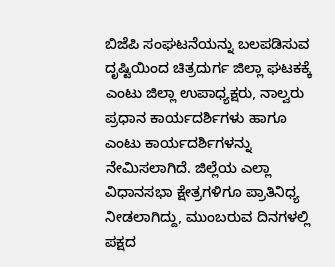ಬಿಜೆಪಿ ಸಂಘಟನೆಯನ್ನು ಬಲಪಡಿಸುವ ದೃಷ್ಟಿಯಿಂದ ಚಿತ್ರದುರ್ಗ ಜಿಲ್ಲಾ ಘಟಕಕ್ಕೆ ಎಂಟು ಜಿಲ್ಲಾ ಉಪಾಧ್ಯಕ್ಷರು, ನಾಲ್ವರು ಪ್ರಧಾನ ಕಾರ್ಯದರ್ಶಿಗಳು ಹಾಗೂ ಎಂಟು ಕಾರ್ಯದರ್ಶಿಗಳನ್ನು ನೇಮಿಸಲಾಗಿದೆ. ಜಿಲ್ಲೆಯ ಎಲ್ಲಾ ವಿಧಾನಸಭಾ ಕ್ಷೇತ್ರಗಳಿಗೂ ಪ್ರಾತಿನಿಧ್ಯ ನೀಡಲಾಗಿದ್ದು, ಮುಂಬರುವ ದಿನಗಳಲ್ಲಿ ಪಕ್ಷದ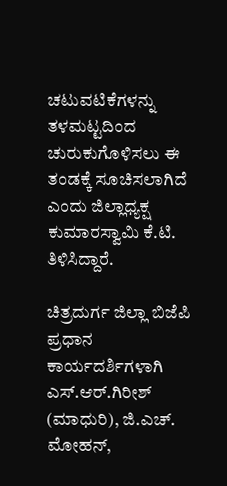ಚಟುವಟಿಕೆಗಳನ್ನು ತಳಮಟ್ಟದಿಂದ ಚುರುಕುಗೊಳಿಸಲು ಈ ತಂಡಕ್ಕೆ ಸೂಚಿಸಲಾಗಿದೆ ಎಂದು ಜಿಲ್ಲಾಧ್ಯಕ್ಷ ಕುಮಾರಸ್ವಾಮಿ ಕೆ.ಟಿ. ತಿಳಿಸಿದ್ದಾರೆ.

ಚಿತ್ರದುರ್ಗ ಜಿಲ್ಲಾ ಬಿಜೆಪಿ ಪ್ರಧಾನ ಕಾರ್ಯದರ್ಶಿಗಳಾಗಿ ಎಸ್.ಆರ್.ಗಿರೀಶ್ (ಮಾಧುರಿ), ಜಿ.ಎಚ್. ಮೋಹನ್,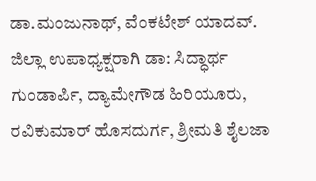ಡಾ.ಮಂಜುನಾಥ್, ವೆಂಕಟೇಶ್ ಯಾದವ್. ಜಿಲ್ಲಾ ಉಪಾಧ್ಯಕ್ಷರಾಗಿ ಡಾ: ಸಿದ್ಧಾರ್ಥ ಗುಂಡಾರ್ಪಿ, ದ್ಯಾಮೇಗೌಡ ಹಿರಿಯೂರು, ರವಿಕುಮಾರ್ ಹೊಸದುರ್ಗ, ಶ್ರೀಮತಿ ಶೈಲಜಾ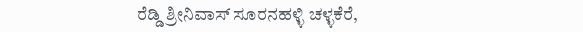ರೆಡ್ಡಿ ಶ್ರೀನಿವಾಸ್ ಸೂರನಹಳ್ಳಿ ಚಳ್ಳಕೆರೆ,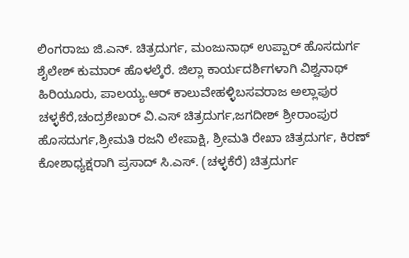ಲಿಂಗರಾಜು ಜಿ.ಎನ್. ಚಿತ್ರದುರ್ಗ, ಮಂಜುನಾಥ್ ಉಪ್ಪಾರ್ ಹೊಸದುರ್ಗ ಶೈಲೇಶ್ ಕುಮಾರ್ ಹೊಳಲ್ಕೆರೆ. ಜಿಲ್ಲಾ ಕಾರ್ಯದರ್ಶಿಗಳಾಗಿ ವಿಶ್ವನಾಥ್ ಹಿರಿಯೂರು, ಪಾಲಯ್ಯ.ಆರ್ ಕಾಲುವೇಹಳ್ಳಿಬಸವರಾಜ ಅಲ್ಲಾಪುರ ಚಳ್ಳಕೆರೆ,ಚಂದ್ರಶೇಖರ್ ವಿ.ಎಸ್ ಚಿತ್ರದುರ್ಗ,ಜಗದೀಶ್ ಶ್ರೀರಾಂಪುರ ಹೊಸದುರ್ಗ,ಶ್ರೀಮತಿ ರಜನಿ ಲೇಪಾಕ್ಷಿ, ಶ್ರೀಮತಿ ರೇಖಾ ಚಿತ್ರದುರ್ಗ, ಕಿರಣ್ ಕೋಶಾಧ್ಯಕ್ಷರಾಗಿ ಪ್ರಸಾದ್ ಸಿ.ಎಸ್. (ಚಳ್ಳಕೆರೆ) ಚಿತ್ರದುರ್ಗ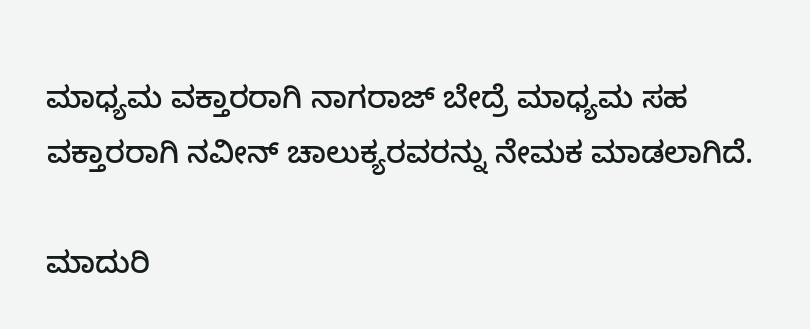ಮಾಧ್ಯಮ ವಕ್ತಾರರಾಗಿ ನಾಗರಾಜ್ ಬೇದ್ರೆ ಮಾಧ್ಯಮ ಸಹ ವಕ್ತಾರರಾಗಿ ನವೀನ್ ಚಾಲುಕ್ಯರವರನ್ನು ನೇಮಕ ಮಾಡಲಾಗಿದೆ.

ಮಾದುರಿ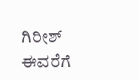ಗಿರೀಶ್ ಈವರೆಗೆ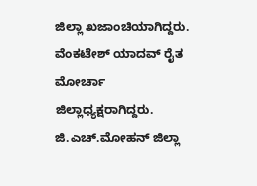ಜಿಲ್ಲಾ ಖಜಾಂಚಿಯಾಗಿದ್ದರು. ವೆಂಕಟೇಶ್ ಯಾದವ್ ರೈತ ಮೋರ್ಚಾ ಜಿಲ್ಲಾಧ್ಯಕ್ಷರಾಗಿದ್ದರು. ಜಿ.ಎಚ್.ಮೋಹನ್ ಜಿಲ್ಲಾ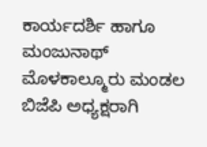ಕಾರ್ಯದರ್ಶಿ ಹಾಗೂ ಮಂಜುನಾಥ್ ಮೊಳಕಾಲ್ಮೂರು ಮಂಡಲ ಬಿಜೆಪಿ ಅಧ್ಯಕ್ಷರಾಗಿ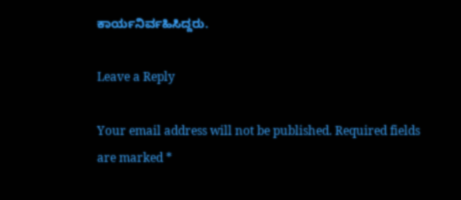ಕಾರ್ಯನಿರ್ವಹಿಸಿದ್ದರು.

Leave a Reply

Your email address will not be published. Required fields are marked *